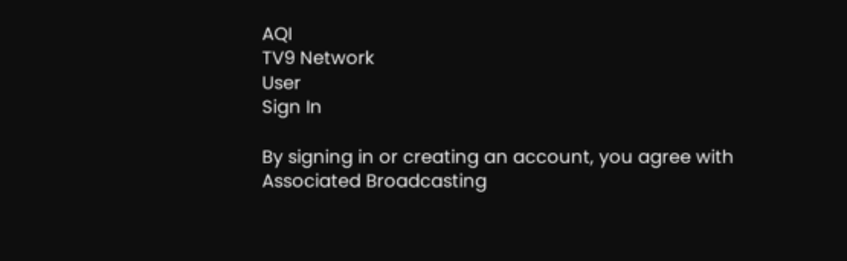AQI
TV9 Network
User
Sign In

By signing in or creating an account, you agree with Associated Broadcasting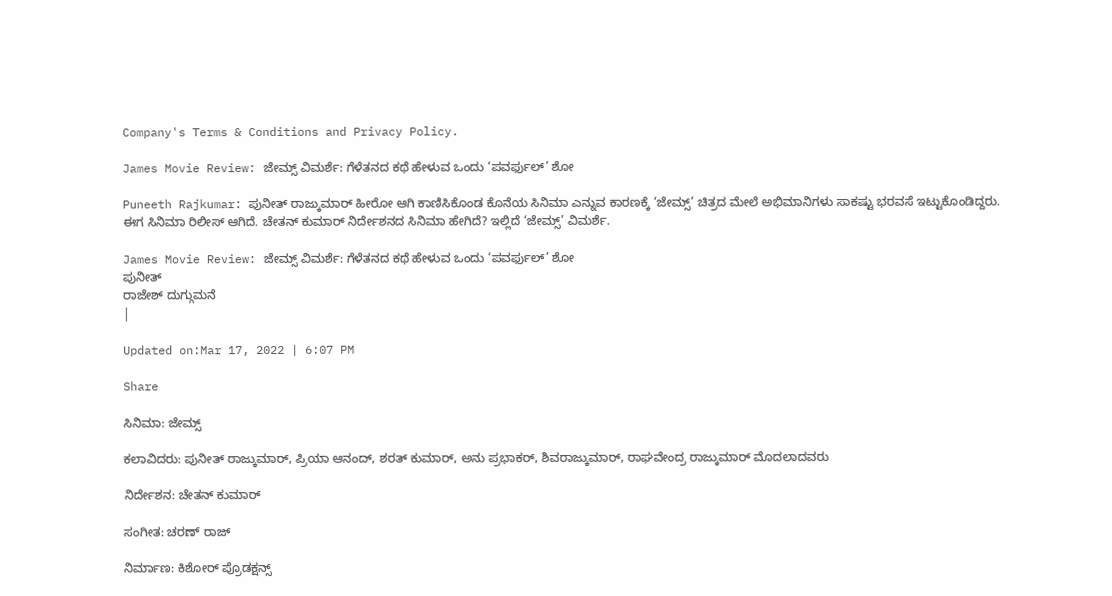Company's Terms & Conditions and Privacy Policy.

James Movie Review: ಜೇಮ್ಸ್ ವಿಮರ್ಶೆ: ಗೆಳೆತನದ ಕಥೆ ಹೇಳುವ ಒಂದು ‘ಪವರ್ಫುಲ್’ ಶೋ

Puneeth Rajkumar: ಪುನೀತ್ ರಾಜ್ಕುಮಾರ್ ಹೀರೋ ಆಗಿ ಕಾಣಿಸಿಕೊಂಡ ಕೊನೆಯ ಸಿನಿಮಾ ಎನ್ನುವ ಕಾರಣಕ್ಕೆ ‘ಜೇಮ್ಸ್’ ಚಿತ್ರದ ಮೇಲೆ ಅಭಿಮಾನಿಗಳು ಸಾಕಷ್ಟು ಭರವಸೆ ಇಟ್ಟುಕೊಂಡಿದ್ದರು. ಈಗ ಸಿನಿಮಾ ರಿಲೀಸ್ ಆಗಿದೆ. ಚೇತನ್ ಕುಮಾರ್ ನಿರ್ದೇಶನದ ಸಿನಿಮಾ ಹೇಗಿದೆ? ಇಲ್ಲಿದೆ ‘ಜೇಮ್ಸ್’ ವಿಮರ್ಶೆ.

James Movie Review: ಜೇಮ್ಸ್ ವಿಮರ್ಶೆ: ಗೆಳೆತನದ ಕಥೆ ಹೇಳುವ ಒಂದು ‘ಪವರ್ಫುಲ್’ ಶೋ
ಪುನೀತ್
ರಾಜೇಶ್ ದುಗ್ಗುಮನೆ
|

Updated on:Mar 17, 2022 | 6:07 PM

Share

ಸಿನಿಮಾ: ಜೇಮ್ಸ್

ಕಲಾವಿದರು: ಪುನೀತ್ ರಾಜ್ಕುಮಾರ್, ಪ್ರಿಯಾ ಆನಂದ್, ಶರತ್ ಕುಮಾರ್, ಅನು ಪ್ರಭಾಕರ್, ಶಿವರಾಜ್ಕುಮಾರ್, ರಾಘವೇಂದ್ರ ರಾಜ್ಕುಮಾರ್ ಮೊದಲಾದವರು

ನಿರ್ದೇಶನ: ಚೇತನ್ ಕುಮಾರ್

ಸಂಗೀತ: ಚರಣ್ ರಾಜ್

ನಿರ್ಮಾಣ: ಕಿಶೋರ್ ಪ್ರೊಡಕ್ಷನ್ಸ್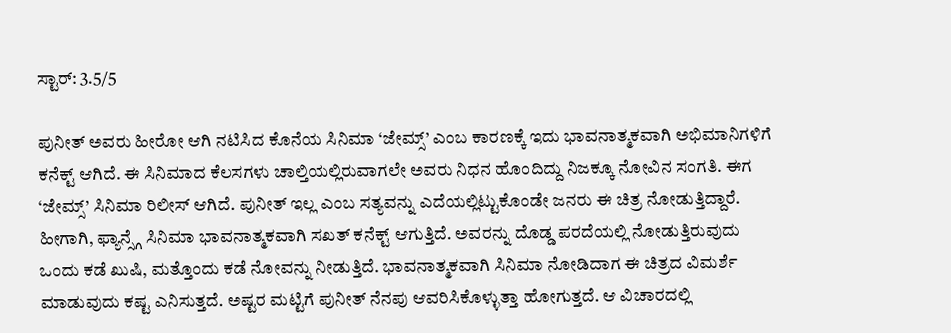ಸ್ಟಾರ್: 3.5/5

ಪುನೀತ್ ಅವರು ಹೀರೋ ಆಗಿ ನಟಿಸಿದ ಕೊನೆಯ ಸಿನಿಮಾ ‘ಜೇಮ್ಸ್’ ಎಂಬ ಕಾರಣಕ್ಕೆ ಇದು ಭಾವನಾತ್ಮಕವಾಗಿ ಅಭಿಮಾನಿಗಳಿಗೆ ಕನೆಕ್ಟ್ ಆಗಿದೆ. ಈ ಸಿನಿಮಾದ ಕೆಲಸಗಳು ಚಾಲ್ತಿಯಲ್ಲಿರುವಾಗಲೇ ಅವರು ನಿಧನ ಹೊಂದಿದ್ದು ನಿಜಕ್ಕೂ ನೋವಿನ ಸಂಗತಿ. ಈಗ ‘ಜೇಮ್ಸ್’ ಸಿನಿಮಾ ರಿಲೀಸ್ ಆಗಿದೆ. ಪುನೀತ್ ಇಲ್ಲ ಎಂಬ ಸತ್ಯವನ್ನು ಎದೆಯಲ್ಲಿಟ್ಟುಕೊಂಡೇ ಜನರು ಈ ಚಿತ್ರ ನೋಡುತ್ತಿದ್ದಾರೆ. ಹೀಗಾಗಿ, ಫ್ಯಾನ್ಸ್ಗೆ ಸಿನಿಮಾ ಭಾವನಾತ್ಮಕವಾಗಿ ಸಖತ್ ಕನೆಕ್ಟ್ ಆಗುತ್ತಿದೆ. ಅವರನ್ನು ದೊಡ್ಡ ಪರದೆಯಲ್ಲಿ ನೋಡುತ್ತಿರುವುದು ಒಂದು ಕಡೆ ಖುಷಿ, ಮತ್ತೊಂದು ಕಡೆ ನೋವನ್ನು ನೀಡುತ್ತಿದೆ. ಭಾವನಾತ್ಮಕವಾಗಿ ಸಿನಿಮಾ ನೋಡಿದಾಗ ಈ ಚಿತ್ರದ ವಿಮರ್ಶೆ ಮಾಡುವುದು ಕಷ್ಟ ಎನಿಸುತ್ತದೆ. ಅಷ್ಟರ ಮಟ್ಟಿಗೆ ಪುನೀತ್ ನೆನಪು ಆವರಿಸಿಕೊಳ್ಳುತ್ತಾ ಹೋಗುತ್ತದೆ. ಆ ವಿಚಾರದಲ್ಲಿ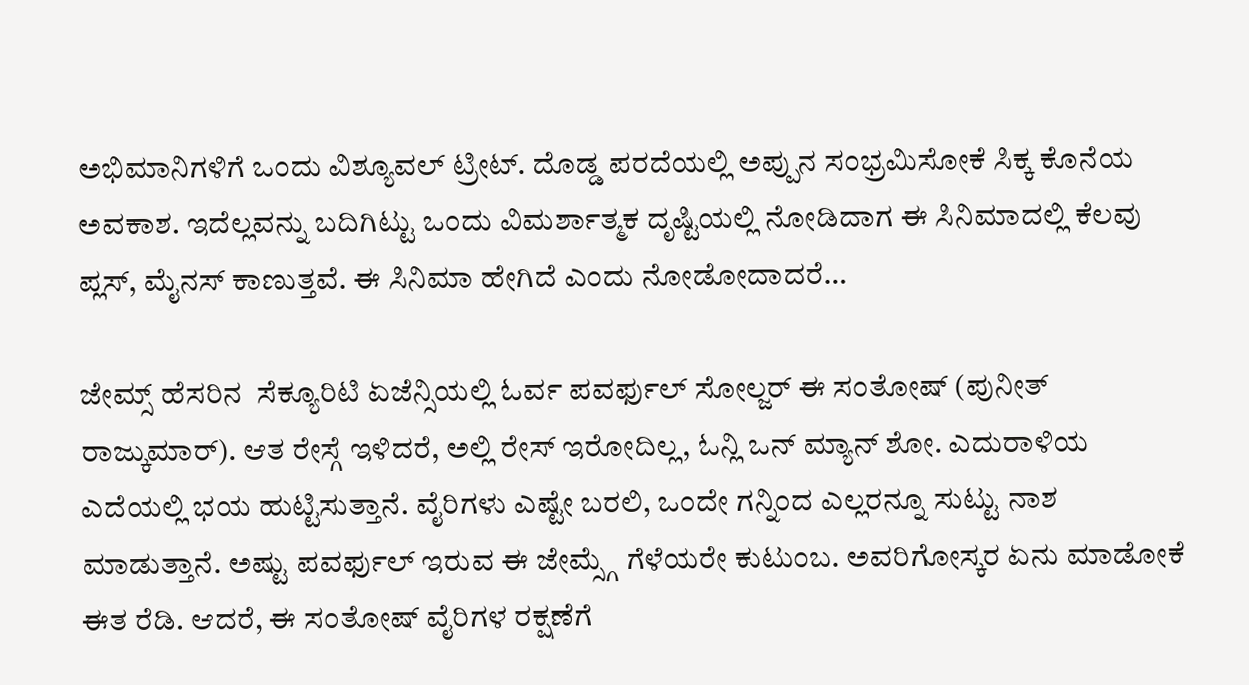ಅಭಿಮಾನಿಗಳಿಗೆ ಒಂದು ವಿಶ್ಯೂವಲ್ ಟ್ರೀಟ್. ದೊಡ್ಡ ಪರದೆಯಲ್ಲಿ ಅಪ್ಪುನ ಸಂಭ್ರಮಿಸೋಕೆ ಸಿಕ್ಕ ಕೊನೆಯ ಅವಕಾಶ. ಇದೆಲ್ಲವನ್ನು ಬದಿಗಿಟ್ಟು ಒಂದು ವಿಮರ್ಶಾತ್ಮಕ ದೃಷ್ಟಿಯಲ್ಲಿ ನೋಡಿದಾಗ ಈ ಸಿನಿಮಾದಲ್ಲಿ ಕೆಲವು ಪ್ಲಸ್, ಮೈನಸ್ ಕಾಣುತ್ತವೆ. ಈ ಸಿನಿಮಾ ಹೇಗಿದೆ ಎಂದು ನೋಡೋದಾದರೆ…

ಜೇಮ್ಸ್ ಹೆಸರಿನ  ಸೆಕ್ಯೂರಿಟಿ ಏಜೆನ್ಸಿಯಲ್ಲಿ ಓರ್ವ ಪವರ್ಫುಲ್ ಸೋಲ್ಜರ್ ಈ ಸಂತೋಷ್ (ಪುನೀತ್ ರಾಜ್ಕುಮಾರ್). ಆತ ರೇಸ್ಗೆ ಇಳಿದರೆ, ಅಲ್ಲಿ ರೇಸ್ ಇರೋದಿಲ್ಲ, ಓನ್ಲಿ ಒನ್ ಮ್ಯಾನ್ ಶೋ. ಎದುರಾಳಿಯ ಎದೆಯಲ್ಲಿ ಭಯ ಹುಟ್ಟಿಸುತ್ತಾನೆ. ವೈರಿಗಳು ಎಷ್ಟೇ ಬರಲಿ, ಒಂದೇ ಗನ್ನಿಂದ ಎಲ್ಲರನ್ನೂ ಸುಟ್ಟು ನಾಶ ಮಾಡುತ್ತಾನೆ. ಅಷ್ಟು ಪವರ್ಫುಲ್ ಇರುವ ಈ ಜೇಮ್ಸ್ಗೆ ಗೆಳೆಯರೇ ಕುಟುಂಬ. ಅವರಿಗೋಸ್ಕರ ಏನು ಮಾಡೋಕೆ ಈತ ರೆಡಿ. ಆದರೆ, ಈ ಸಂತೋಷ್ ವೈರಿಗಳ ರಕ್ಷಣೆಗೆ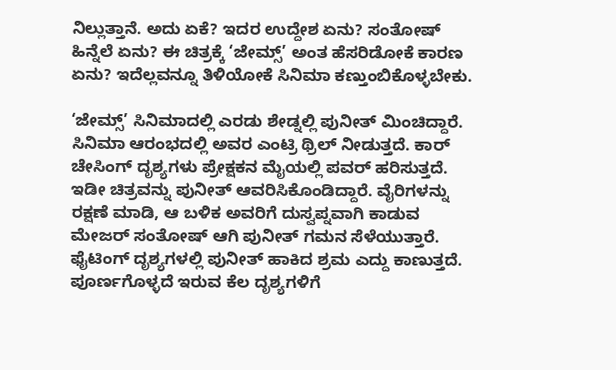ನಿಲ್ಲುತ್ತಾನೆ. ಅದು ಏಕೆ? ಇದರ ಉದ್ದೇಶ ಏನು? ಸಂತೋಷ್ ಹಿನ್ನೆಲೆ ಏನು? ಈ ಚಿತ್ರಕ್ಕೆ ‘ಜೇಮ್ಸ್’ ಅಂತ ಹೆಸರಿಡೋಕೆ ಕಾರಣ ಏನು? ಇದೆಲ್ಲವನ್ನೂ ತಿಳಿಯೋಕೆ ಸಿನಿಮಾ ಕಣ್ತುಂಬಿಕೊಳ್ಳಬೇಕು.

‘ಜೇಮ್ಸ್’ ಸಿನಿಮಾದಲ್ಲಿ ಎರಡು ಶೇಡ್ನಲ್ಲಿ ಪುನೀತ್ ಮಿಂಚಿದ್ದಾರೆ. ಸಿನಿಮಾ ಆರಂಭದಲ್ಲಿ ಅವರ ಎಂಟ್ರಿ ಥ್ರಿಲ್ ನೀಡುತ್ತದೆ. ಕಾರ್ ಚೇಸಿಂಗ್ ದೃಶ್ಯಗಳು ಪ್ರೇಕ್ಷಕನ ಮೈಯಲ್ಲಿ ಪವರ್ ಹರಿಸುತ್ತದೆ. ಇಡೀ ಚಿತ್ರವನ್ನು ಪುನೀತ್ ಆವರಿಸಿಕೊಂಡಿದ್ದಾರೆ. ವೈರಿಗಳನ್ನು ರಕ್ಷಣೆ ಮಾಡಿ, ಆ ಬಳಿಕ ಅವರಿಗೆ ದುಸ್ವಪ್ನವಾಗಿ ಕಾಡುವ ಮೇಜರ್ ಸಂತೋಷ್ ಆಗಿ ಪುನೀತ್ ಗಮನ ಸೆಳೆಯುತ್ತಾರೆ. ಫೈಟಿಂಗ್ ದೃಶ್ಯಗಳಲ್ಲಿ ಪುನೀತ್ ಹಾಕಿದ ಶ್ರಮ ಎದ್ದು ಕಾಣುತ್ತದೆ. ಪೂರ್ಣಗೊಳ್ಳದೆ ಇರುವ ಕೆಲ ದೃಶ್ಯಗಳಿಗೆ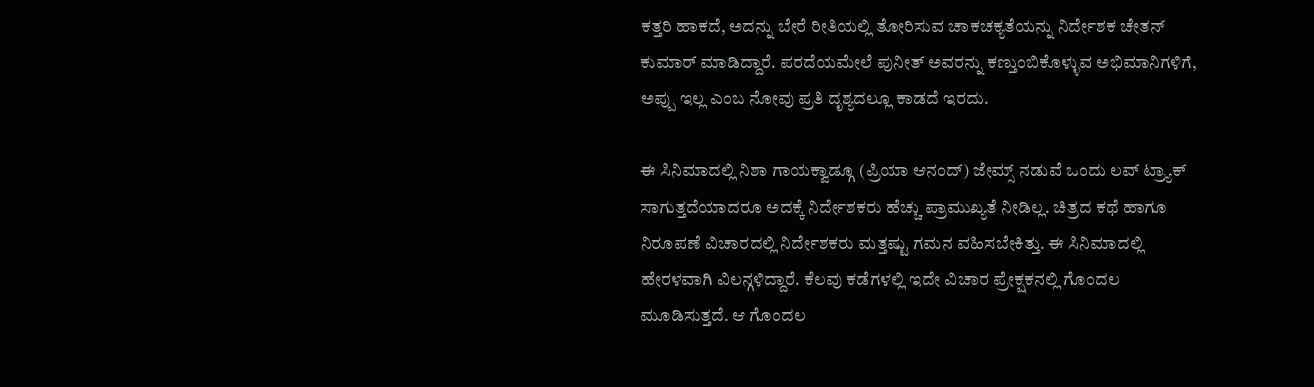ಕತ್ತರಿ ಹಾಕದೆ, ಅದನ್ನು ಬೇರೆ ರೀತಿಯಲ್ಲಿ ತೋರಿಸುವ ಚಾಕಚಕ್ಯತೆಯನ್ನು ನಿರ್ದೇಶಕ ಚೇತನ್ ಕುಮಾರ್ ಮಾಡಿದ್ದಾರೆ. ಪರದೆಯಮೇಲೆ ಪುನೀತ್ ಅವರನ್ನು ಕಣ್ತುಂಬಿಕೊಳ್ಳುವ ಅಭಿಮಾನಿಗಳಿಗೆ, ಅಪ್ಪು ಇಲ್ಲ ಎಂಬ ನೋವು ಪ್ರತಿ ದೃಶ್ಯದಲ್ಲೂ ಕಾಡದೆ ಇರದು.

ಈ ಸಿನಿಮಾದಲ್ಲಿ ನಿಶಾ ಗಾಯಕ್ವಾಡ್ಗೂ (ಪ್ರಿಯಾ ಆನಂದ್) ಜೇಮ್ಸ್ ನಡುವೆ ಒಂದು ಲವ್ ಟ್ರ್ಯಾಕ್ ಸಾಗುತ್ತದೆಯಾದರೂ ಅದಕ್ಕೆ ನಿರ್ದೇಶಕರು ಹೆಚ್ಚು ಪ್ರಾಮುಖ್ಯತೆ ನೀಡಿಲ್ಲ. ಚಿತ್ರದ ಕಥೆ ಹಾಗೂ ನಿರೂಪಣೆ ವಿಚಾರದಲ್ಲಿ ನಿರ್ದೇಶಕರು ಮತ್ತಷ್ಟು ಗಮನ ವಹಿಸಬೇಕಿತ್ತು. ಈ ಸಿನಿಮಾದಲ್ಲಿ ಹೇರಳವಾಗಿ ವಿಲನ್ಗಳಿದ್ದಾರೆ. ಕೆಲವು ಕಡೆಗಳಲ್ಲಿ ಇದೇ ವಿಚಾರ ಪ್ರೇಕ್ಷಕನಲ್ಲಿ ಗೊಂದಲ ಮೂಡಿಸುತ್ತದೆ. ಆ ಗೊಂದಲ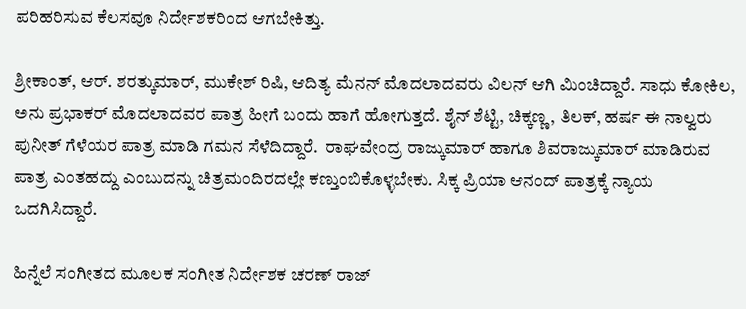ಪರಿಹರಿಸುವ ಕೆಲಸವೂ ನಿರ್ದೇಶಕರಿಂದ ಆಗಬೇಕಿತ್ತು.

ಶ್ರೀಕಾಂತ್, ಆರ್. ಶರತ್ಕುಮಾರ್, ಮುಕೇಶ್ ರಿಷಿ, ಆದಿತ್ಯ ಮೆನನ್ ಮೊದಲಾದವರು ವಿಲನ್ ಆಗಿ ಮಿಂಚಿದ್ದಾರೆ. ಸಾಧು ಕೋಕಿಲ, ಅನು ಪ್ರಭಾಕರ್ ಮೊದಲಾದವರ ಪಾತ್ರ ಹೀಗೆ ಬಂದು ಹಾಗೆ ಹೋಗುತ್ತದೆ. ಶೈನ್ ಶೆಟ್ಟಿ, ಚಿಕ್ಕಣ್ಣ, ತಿಲಕ್, ಹರ್ಷ ಈ ನಾಲ್ವರು ಪುನೀತ್ ಗೆಳೆಯರ ಪಾತ್ರ ಮಾಡಿ ಗಮನ ಸೆಳೆದಿದ್ದಾರೆ.  ರಾಘವೇಂದ್ರ ರಾಜ್ಕುಮಾರ್ ಹಾಗೂ ಶಿವರಾಜ್ಕುಮಾರ್ ಮಾಡಿರುವ ಪಾತ್ರ ಎಂತಹದ್ದು ಎಂಬುದನ್ನು ಚಿತ್ರಮಂದಿರದಲ್ಲೇ ಕಣ್ತುಂಬಿಕೊಳ್ಳಬೇಕು. ಸಿಕ್ಕ ಪ್ರಿಯಾ ಆನಂದ್ ಪಾತ್ರಕ್ಕೆ ನ್ಯಾಯ ಒದಗಿಸಿದ್ದಾರೆ.

ಹಿನ್ನೆಲೆ ಸಂಗೀತದ ಮೂಲಕ ಸಂಗೀತ ನಿರ್ದೇಶಕ ಚರಣ್ ರಾಜ್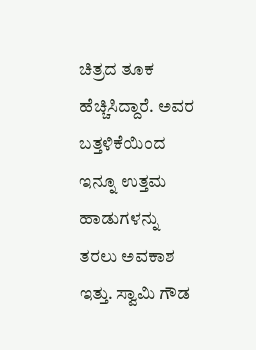ಚಿತ್ರದ ತೂಕ ಹೆಚ್ಚಿಸಿದ್ದಾರೆ. ಅವರ ಬತ್ತಳಿಕೆಯಿಂದ ಇನ್ನೂ ಉತ್ತಮ ಹಾಡುಗಳನ್ನು ತರಲು ಅವಕಾಶ ಇತ್ತು. ಸ್ವಾಮಿ ಗೌಡ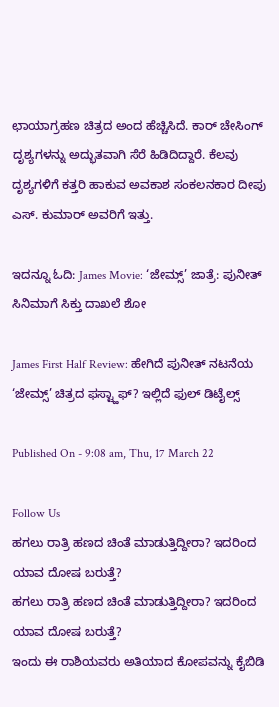ಛಾಯಾಗ್ರಹಣ ಚಿತ್ರದ ಅಂದ ಹೆಚ್ಚಿಸಿದೆ. ಕಾರ್ ಚೇಸಿಂಗ್ ದೃಶ್ಯಗಳನ್ನು ಅದ್ಭುತವಾಗಿ ಸೆರೆ ಹಿಡಿದಿದ್ದಾರೆ. ಕೆಲವು ದೃಶ್ಯಗಳಿಗೆ ಕತ್ತರಿ ಹಾಕುವ ಅವಕಾಶ ಸಂಕಲನಕಾರ ದೀಪು ಎಸ್. ಕುಮಾರ್ ಅವರಿಗೆ ಇತ್ತು.

ಇದನ್ನೂ ಓದಿ: James Movie: ‘ಜೇಮ್ಸ್’ ಜಾತ್ರೆ: ಪುನೀತ್ ಸಿನಿಮಾಗೆ ಸಿಕ್ತು ದಾಖಲೆ ಶೋ

James First Half Review: ಹೇಗಿದೆ ಪುನೀತ್ ನಟನೆಯ ‘ಜೇಮ್ಸ್’ ಚಿತ್ರದ ಫಸ್ಟ್ಹಾಫ್? ಇಲ್ಲಿದೆ ಫುಲ್ ಡಿಟೈಲ್ಸ್

Published On - 9:08 am, Thu, 17 March 22

Follow Us
ಹಗಲು ರಾತ್ರಿ ಹಣದ ಚಿಂತೆ ಮಾಡುತ್ತಿದ್ದೀರಾ? ಇದರಿಂದ ಯಾವ ದೋಷ ಬರುತ್ತೆ?
ಹಗಲು ರಾತ್ರಿ ಹಣದ ಚಿಂತೆ ಮಾಡುತ್ತಿದ್ದೀರಾ? ಇದರಿಂದ ಯಾವ ದೋಷ ಬರುತ್ತೆ?
ಇಂದು ಈ ರಾಶಿಯವರು ಅತಿಯಾದ ಕೋಪವನ್ನು ಕೈಬಿಡಿ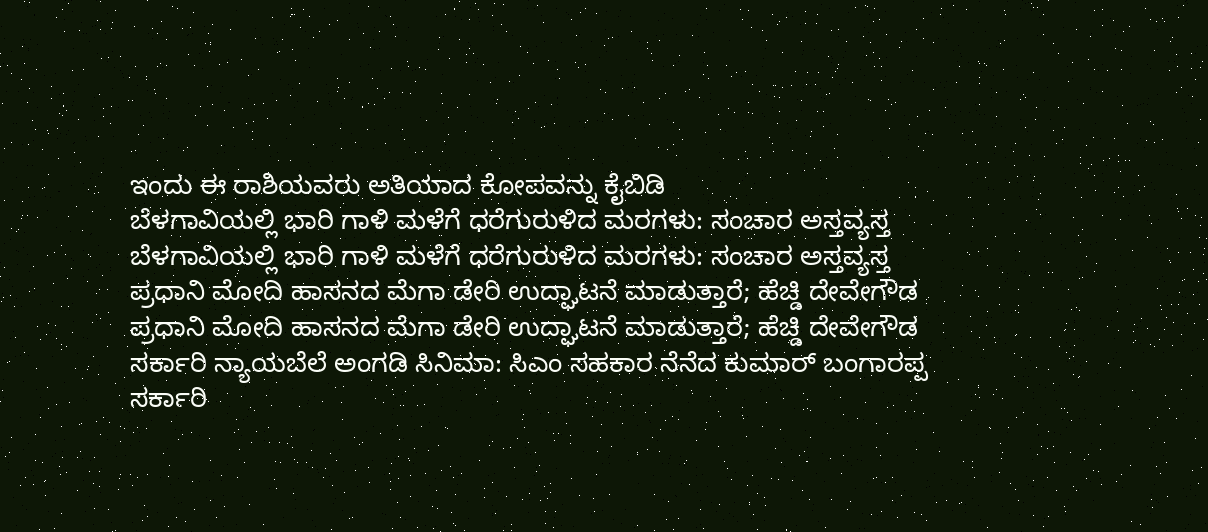ಇಂದು ಈ ರಾಶಿಯವರು ಅತಿಯಾದ ಕೋಪವನ್ನು ಕೈಬಿಡಿ
ಬೆಳಗಾವಿಯಲ್ಲಿ ಭಾರಿ ಗಾಳಿ ಮಳೆಗೆ ಧರೆಗುರುಳಿದ ಮರಗಳು: ಸಂಚಾರ ಅಸ್ತವ್ಯಸ್ತ
ಬೆಳಗಾವಿಯಲ್ಲಿ ಭಾರಿ ಗಾಳಿ ಮಳೆಗೆ ಧರೆಗುರುಳಿದ ಮರಗಳು: ಸಂಚಾರ ಅಸ್ತವ್ಯಸ್ತ
ಪ್ರಧಾನಿ ಮೋದಿ ಹಾಸನದ ಮೆಗಾ ಡೇರಿ ಉದ್ಘಾಟನೆ ಮಾಡುತ್ತಾರೆ; ಹೆಚ್ಡಿ ದೇವೇಗೌಡ
ಪ್ರಧಾನಿ ಮೋದಿ ಹಾಸನದ ಮೆಗಾ ಡೇರಿ ಉದ್ಘಾಟನೆ ಮಾಡುತ್ತಾರೆ; ಹೆಚ್ಡಿ ದೇವೇಗೌಡ
ಸರ್ಕಾರಿ ನ್ಯಾಯಬೆಲೆ ಅಂಗಡಿ ಸಿನಿಮಾ: ಸಿಎಂ ಸಹಕಾರ ನೆನೆದ ಕುಮಾರ್ ಬಂಗಾರಪ್ಪ
ಸರ್ಕಾರಿ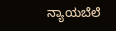ನ್ಯಾಯಬೆಲೆ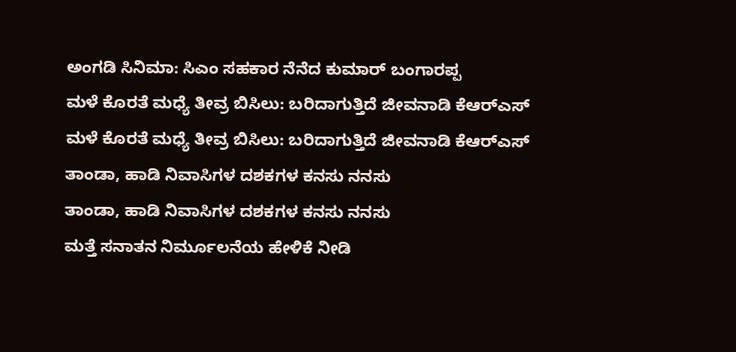ಅಂಗಡಿ ಸಿನಿಮಾ: ಸಿಎಂ ಸಹಕಾರ ನೆನೆದ ಕುಮಾರ್ ಬಂಗಾರಪ್ಪ
ಮಳೆ ಕೊರತೆ ಮಧ್ಯೆ ತೀವ್ರ ಬಿಸಿಲು: ಬರಿದಾಗುತ್ತಿದೆ ಜೀವನಾಡಿ ಕೆಆರ್‌ಎಸ್
ಮಳೆ ಕೊರತೆ ಮಧ್ಯೆ ತೀವ್ರ ಬಿಸಿಲು: ಬರಿದಾಗುತ್ತಿದೆ ಜೀವನಾಡಿ ಕೆಆರ್‌ಎಸ್
ತಾಂಡಾ, ಹಾಡಿ ನಿವಾಸಿಗಳ ದಶಕಗಳ ಕನಸು ನನಸು
ತಾಂಡಾ, ಹಾಡಿ ನಿವಾಸಿಗಳ ದಶಕಗಳ ಕನಸು ನನಸು
ಮತ್ತೆ ಸನಾತನ ನಿರ್ಮೂಲನೆಯ ಹೇಳಿಕೆ ನೀಡಿ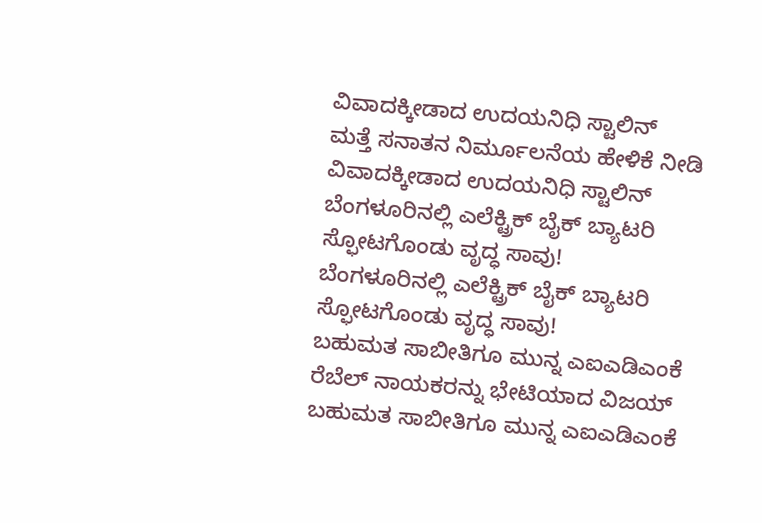ವಿವಾದಕ್ಕೀಡಾದ ಉದಯನಿಧಿ ಸ್ಟಾಲಿನ್
ಮತ್ತೆ ಸನಾತನ ನಿರ್ಮೂಲನೆಯ ಹೇಳಿಕೆ ನೀಡಿ ವಿವಾದಕ್ಕೀಡಾದ ಉದಯನಿಧಿ ಸ್ಟಾಲಿನ್
ಬೆಂಗಳೂರಿನಲ್ಲಿ ಎಲೆಕ್ಟ್ರಿಕ್ ಬೈಕ್ ಬ್ಯಾಟರಿ ಸ್ಫೋಟಗೊಂಡು ವೃದ್ಧ ಸಾವು!
ಬೆಂಗಳೂರಿನಲ್ಲಿ ಎಲೆಕ್ಟ್ರಿಕ್ ಬೈಕ್ ಬ್ಯಾಟರಿ ಸ್ಫೋಟಗೊಂಡು ವೃದ್ಧ ಸಾವು!
ಬಹುಮತ ಸಾಬೀತಿಗೂ ಮುನ್ನ ಎಐಎಡಿಎಂಕೆ ರೆಬೆಲ್ ನಾಯಕರನ್ನು ಭೇಟಿಯಾದ ವಿಜಯ್
ಬಹುಮತ ಸಾಬೀತಿಗೂ ಮುನ್ನ ಎಐಎಡಿಎಂಕೆ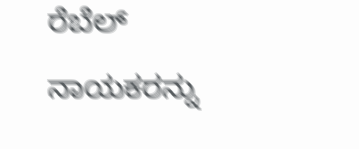ರೆಬೆಲ್ ನಾಯಕರನ್ನು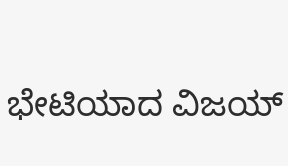ಭೇಟಿಯಾದ ವಿಜಯ್